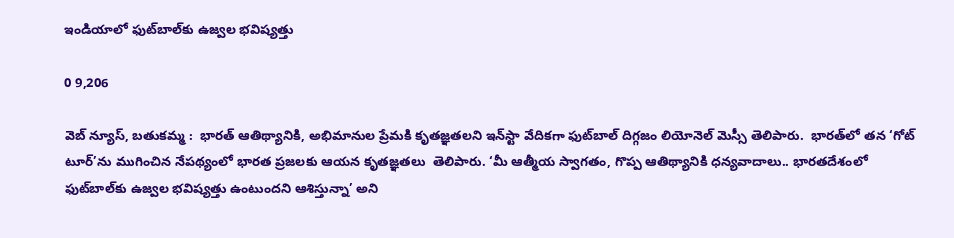ఇండియాలో ఫుట్‌బాల్‌కు ఉజ్వల భవిష్యత్తు

0 9,206

వెబ్ న్యూస్, బతుకమ్మ :  భారత్ ఆతిథ్యానికి, అభిమానుల ప్రేమకి కృతజ్ఞతలని ఇన్‌స్టా వేదికగా ఫుట్‌బాల్ దిగ్గజం లియోనెల్ మెస్సీ తెలిపారు.  భారత్‌లో తన ‘గోట్ టూర్’ను ముగించిన నేపథ్యంలో భారత ప్రజలకు ఆయన కృతజ్ఞతలు  తెలిపారు. ‘మీ ఆత్మీయ స్వాగతం, గొప్ప ఆతిథ్యానికి ధన్యవాదాలు.. భారతదేశంలో ఫుట్‌బాల్‌కు ఉజ్వల భవిష్యత్తు ఉంటుందని ఆశిస్తున్నా’ అని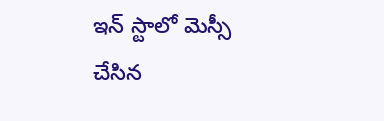ఇన్ స్టాలో మెస్సీ చేసిన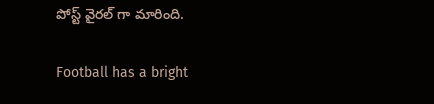పోస్ట్ వైరల్ గా మారింది.

Football has a bright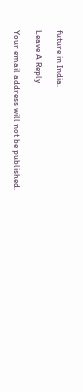future in India.

Leave A Reply

Your email address will not be published.